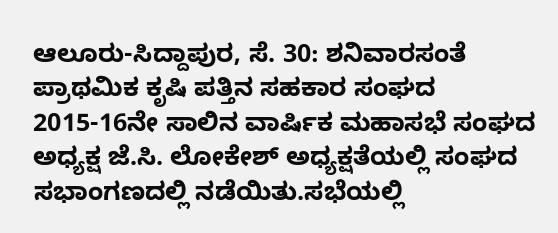ಆಲೂರು-ಸಿದ್ದಾಪುರ, ಸೆ. 30: ಶನಿವಾರಸಂತೆ ಪ್ರಾಥಮಿಕ ಕೃಷಿ ಪತ್ತಿನ ಸಹಕಾರ ಸಂಘದ 2015-16ನೇ ಸಾಲಿನ ವಾರ್ಷಿಕ ಮಹಾಸಭೆ ಸಂಘದ ಅಧ್ಯಕ್ಷ ಜೆ.ಸಿ. ಲೋಕೇಶ್ ಅಧ್ಯಕ್ಷತೆಯಲ್ಲಿ ಸಂಘದ ಸಭಾಂಗಣದಲ್ಲಿ ನಡೆಯಿತು.ಸಭೆಯಲ್ಲಿ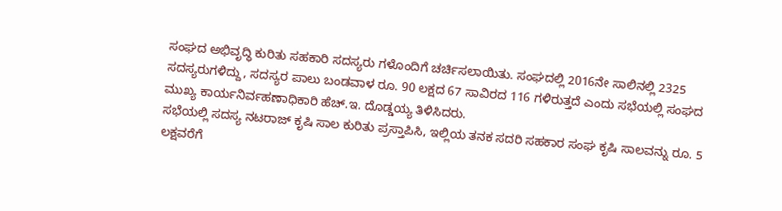ಸಂಘದ ಅಭಿವೃದ್ಧಿ ಕುರಿತು ಸಹಕಾರಿ ಸದಸ್ಯರು ಗಳೊಂದಿಗೆ ಚರ್ಚಿಸಲಾಯಿತು. ಸಂಘದಲ್ಲಿ 2016ನೇ ಸಾಲಿನಲ್ಲಿ 2325 ಸದಸ್ಯರುಗಳಿದ್ದು, ಸದಸ್ಯರ ಪಾಲು ಬಂಡವಾಳ ರೂ. 90 ಲಕ್ಷದ 67 ಸಾವಿರದ 116 ಗಳಿರುತ್ತದೆ ಎಂದು ಸಭೆಯಲ್ಲಿ ಸಂಘದ ಮುಖ್ಯ ಕಾರ್ಯನಿರ್ವಹಣಾಧಿಕಾರಿ ಹೆಚ್.ಇ. ದೊಡ್ಡಯ್ಯ ತಿಳಿಸಿದರು.
ಸಭೆಯಲ್ಲಿ ಸದಸ್ಯ ನಟರಾಜ್ ಕೃಷಿ ಸಾಲ ಕುರಿತು ಪ್ರಸ್ತಾಪಿಸಿ, ಇಲ್ಲಿಯ ತನಕ ಸದರಿ ಸಹಕಾರ ಸಂಘ ಕೃಷಿ ಸಾಲವನ್ನು ರೂ. 5 ಲಕ್ಷವರೆಗೆ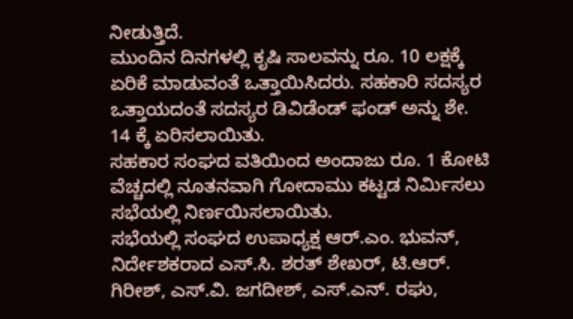ನೀಡುತ್ತಿದೆ.
ಮುಂದಿನ ದಿನಗಳಲ್ಲಿ ಕೃಷಿ ಸಾಲವನ್ನು ರೂ. 10 ಲಕ್ಷಕ್ಕೆ ಏರಿಕೆ ಮಾಡುವಂತೆ ಒತ್ತಾಯಿಸಿದರು. ಸಹಕಾರಿ ಸದಸ್ಯರ ಒತ್ತಾಯದಂತೆ ಸದಸ್ಯರ ಡಿವಿಡೆಂಡ್ ಫಂಡ್ ಅನ್ನು ಶೇ. 14 ಕ್ಕೆ ಏರಿಸಲಾಯಿತು.
ಸಹಕಾರ ಸಂಘದ ವತಿಯಿಂದ ಅಂದಾಜು ರೂ. 1 ಕೋಟಿ ವೆಚ್ಚದಲ್ಲಿ ನೂತನವಾಗಿ ಗೋದಾಮು ಕಟ್ಟಡ ನಿರ್ಮಿಸಲು ಸಭೆಯಲ್ಲಿ ನಿರ್ಣಯಿಸಲಾಯಿತು.
ಸಭೆಯಲ್ಲಿ ಸಂಘದ ಉಪಾಧ್ಯಕ್ಷ ಆರ್.ಎಂ. ಭುವನ್, ನಿರ್ದೇಶಕರಾದ ಎಸ್.ಸಿ. ಶರತ್ ಶೇಖರ್, ಟಿ.ಆರ್. ಗಿರೀಶ್, ಎಸ್.ವಿ. ಜಗದೀಶ್, ಎಸ್.ಎನ್. ರಘು,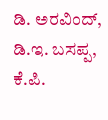ಡಿ. ಅರವಿಂದ್, ಡಿ.ಇ. ಬಸಪ್ಪ, ಕೆ.ಪಿ.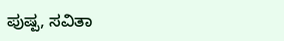ಪುಷ್ಪ, ಸವಿತಾ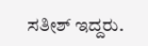ಸತೀಶ್ ಇದ್ದರು.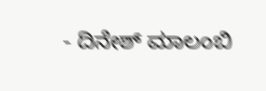- ದಿನೇಶ್ ಮಾಲಂಬಿ